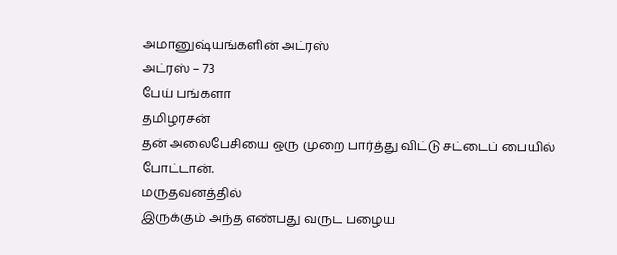அமானுஷ்யங்களின் அட்ரஸ்
அட்ரஸ் – 73
பேய் பங்களா
தமிழரசன்
தன் அலைபேசியை ஒரு முறை பார்த்து விட்டு சட்டைப் பையில் போட்டான்.
மருதவனத்தில்
இருக்கும் அந்த எண்பது வருட பழைய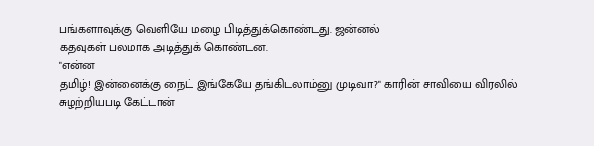பங்களாவுக்கு வெளியே மழை பிடித்துக்கொண்டது. ஜன்னல்
கதவுகள் பலமாக அடித்துக் கொண்டன.
"என்ன
தமிழ்! இன்னைக்கு நைட் இங்கேயே தங்கிடலாம்னு முடிவா?" காரின் சாவியை விரலில்
சுழற்றியபடி கேட்டான்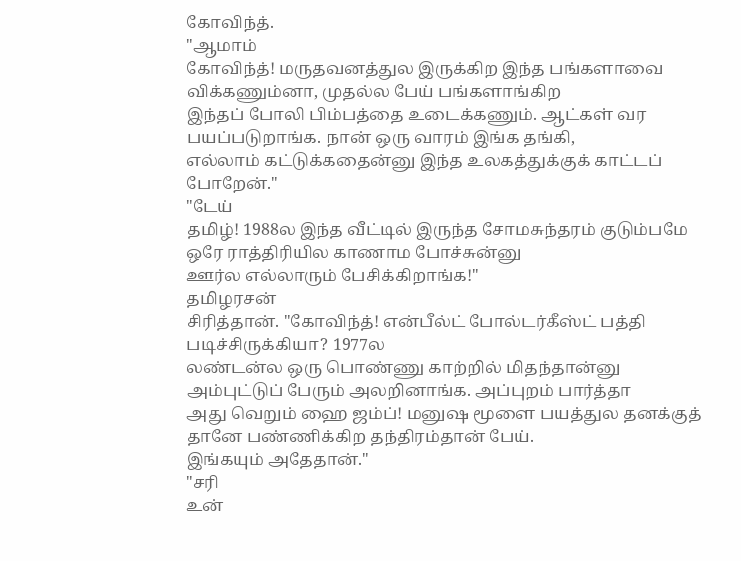கோவிந்த்.
"ஆமாம்
கோவிந்த்! மருதவனத்துல இருக்கிற இந்த பங்களாவை விக்கணும்னா, முதல்ல பேய் பங்களாங்கிற
இந்தப் போலி பிம்பத்தை உடைக்கணும். ஆட்கள் வர பயப்படுறாங்க. நான் ஒரு வாரம் இங்க தங்கி,
எல்லாம் கட்டுக்கதைன்னு இந்த உலகத்துக்குக் காட்டப் போறேன்."
"டேய்
தமிழ்! 1988ல இந்த வீட்டில் இருந்த சோமசுந்தரம் குடும்பமே ஒரே ராத்திரியில காணாம போச்சுன்னு
ஊர்ல எல்லாரும் பேசிக்கிறாங்க!"
தமிழரசன்
சிரித்தான். "கோவிந்த்! என்பீல்ட் போல்டர்கீஸ்ட் பத்தி படிச்சிருக்கியா? 1977ல
லண்டன்ல ஒரு பொண்ணு காற்றில் மிதந்தான்னு அம்புட்டுப் பேரும் அலறினாங்க. அப்புறம் பார்த்தா
அது வெறும் ஹை ஜம்ப்! மனுஷ மூளை பயத்துல தனக்குத் தானே பண்ணிக்கிற தந்திரம்தான் பேய்.
இங்கயும் அதேதான்."
"சரி
உன்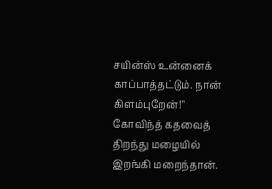சயின்ஸ் உன்னைக் காப்பாத்தட்டும். நான் கிளம்புறேன்!" கோவிந்த் கதவைத்
திறந்து மழையில் இறங்கி மறைந்தான்.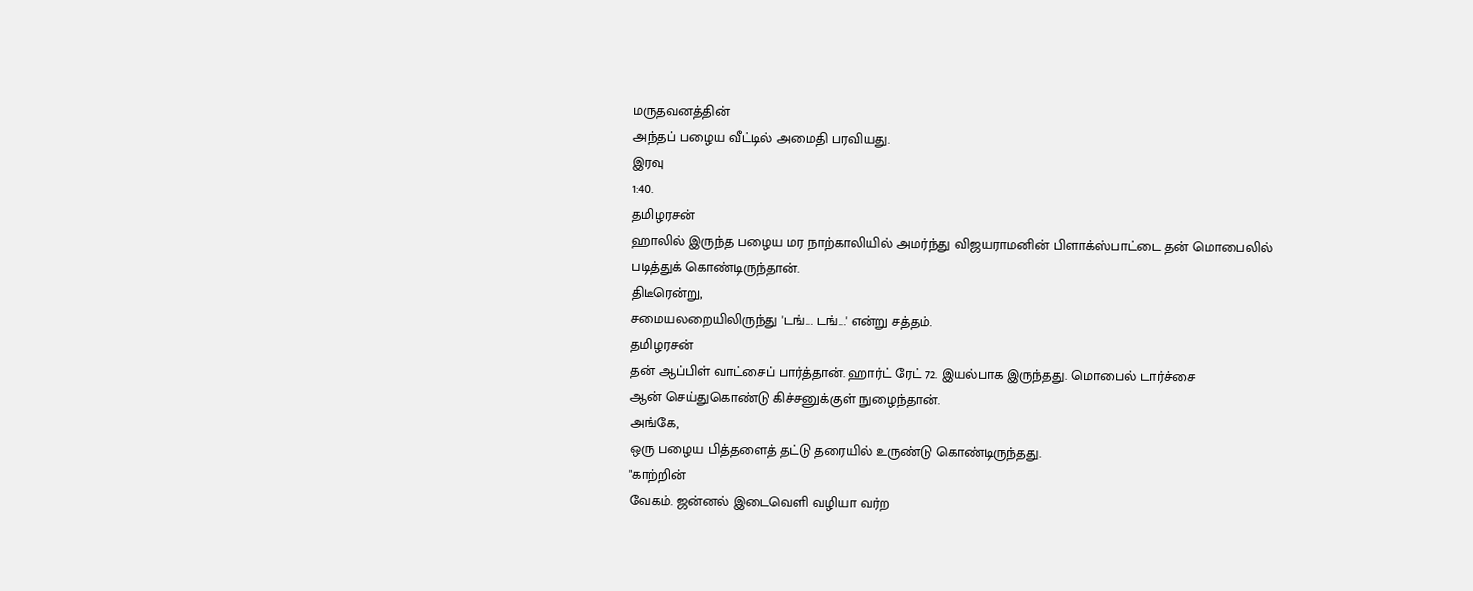மருதவனத்தின்
அந்தப் பழைய வீட்டில் அமைதி பரவியது.
இரவு
1:40.
தமிழரசன்
ஹாலில் இருந்த பழைய மர நாற்காலியில் அமர்ந்து விஜயராமனின் பிளாக்ஸ்பாட்டை தன் மொபைலில்
படித்துக் கொண்டிருந்தான்.
திடீரென்று,
சமையலறையிலிருந்து 'டங்... டங்...' என்று சத்தம்.
தமிழரசன்
தன் ஆப்பிள் வாட்சைப் பார்த்தான். ஹார்ட் ரேட் 72. இயல்பாக இருந்தது. மொபைல் டார்ச்சை
ஆன் செய்துகொண்டு கிச்சனுக்குள் நுழைந்தான்.
அங்கே,
ஒரு பழைய பித்தளைத் தட்டு தரையில் உருண்டு கொண்டிருந்தது.
"காற்றின்
வேகம். ஜன்னல் இடைவெளி வழியா வர்ற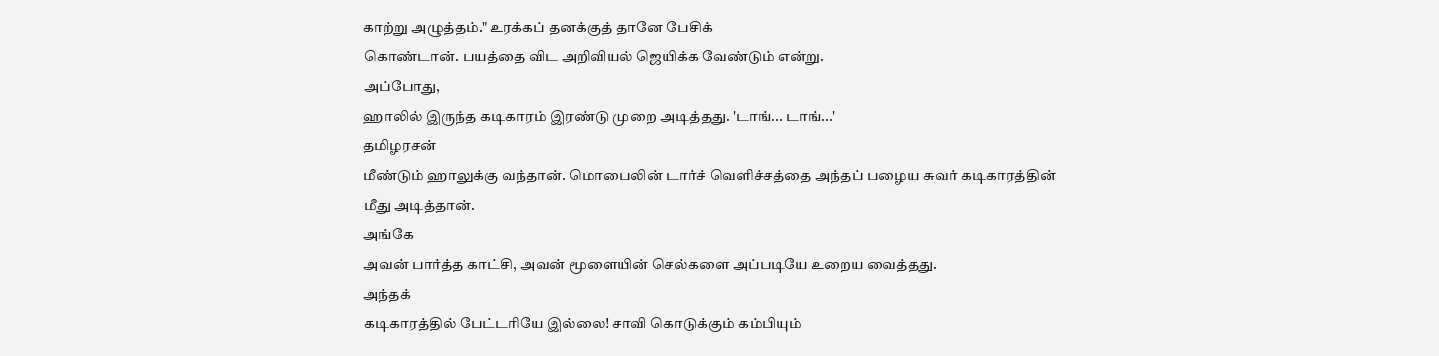காற்று அழுத்தம்." உரக்கப் தனக்குத் தானே பேசிக்
கொண்டான். பயத்தை விட அறிவியல் ஜெயிக்க வேண்டும் என்று.
அப்போது,
ஹாலில் இருந்த கடிகாரம் இரண்டு முறை அடித்தது. 'டாங்... டாங்...'
தமிழரசன்
மீண்டும் ஹாலுக்கு வந்தான். மொபைலின் டார்ச் வெளிச்சத்தை அந்தப் பழைய சுவர் கடிகாரத்தின்
மீது அடித்தான்.
அங்கே
அவன் பார்த்த காட்சி, அவன் மூளையின் செல்களை அப்படியே உறைய வைத்தது.
அந்தக்
கடிகாரத்தில் பேட்டரியே இல்லை! சாவி கொடுக்கும் கம்பியும்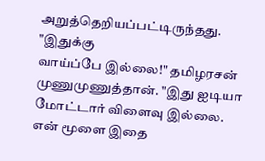அறுத்தெறியப்பட்டிருந்தது.
"இதுக்கு
வாய்ப்பே இல்லை!" தமிழரசன் முணுமுணுத்தான். "இது ஐடியா மோட்டார் விளைவு இல்லை.
என் மூளை இதை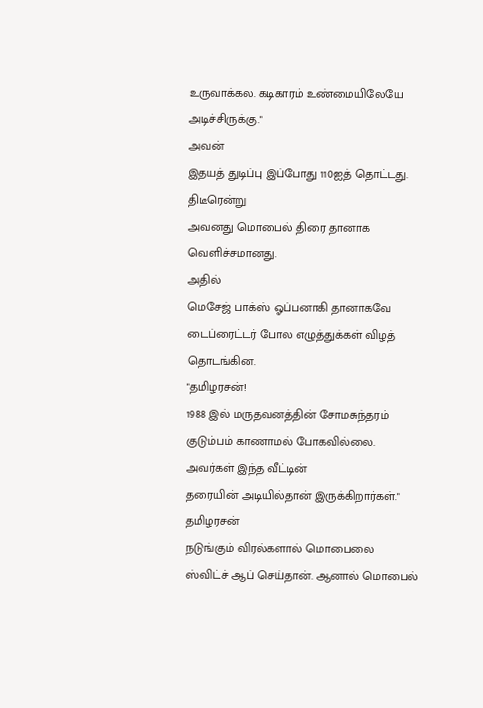உருவாக்கல. கடிகாரம் உண்மையிலேயே அடிச்சிருக்கு."
அவன்
இதயத் துடிப்பு இப்போது 110ஐத் தொட்டது.
திடீரென்று
அவனது மொபைல் திரை தானாக வெளிச்சமானது.
அதில்
மெசேஜ் பாக்ஸ் ஓப்பனாகி தானாகவே டைப்ரைட்டர் போல எழுத்துக்கள் விழத் தொடங்கின.
"தமிழரசன்!
1988 இல் மருதவனத்தின் சோமசுந்தரம் குடும்பம் காணாமல் போகவில்லை. அவர்கள் இந்த வீட்டின்
தரையின் அடியில்தான் இருக்கிறார்கள்."
தமிழரசன்
நடுங்கும் விரல்களால் மொபைலை ஸ்விட்ச் ஆப் செய்தான். ஆனால் மொபைல்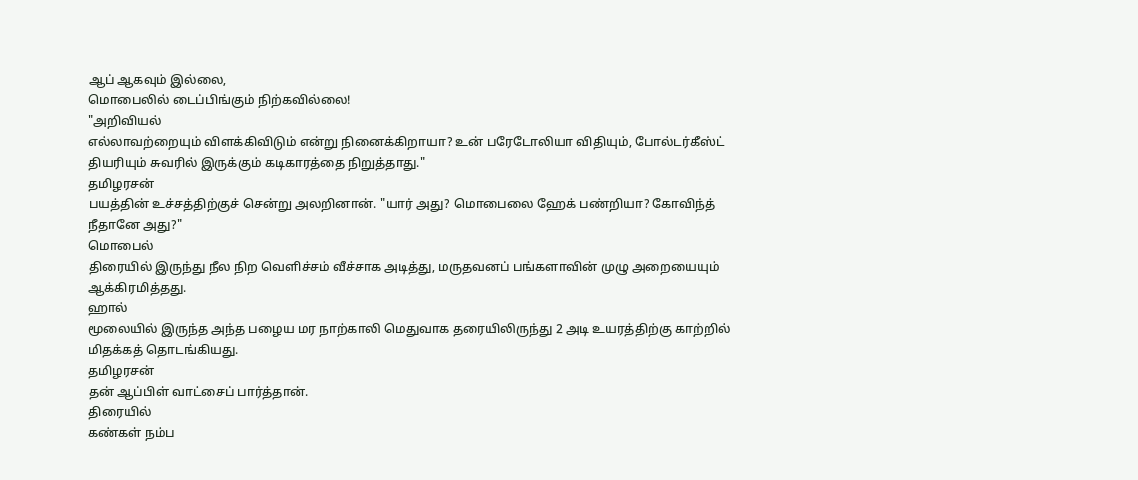ஆப் ஆகவும் இல்லை,
மொபைலில் டைப்பிங்கும் நிற்கவில்லை!
"அறிவியல்
எல்லாவற்றையும் விளக்கிவிடும் என்று நினைக்கிறாயா? உன் பரேடோலியா விதியும், போல்டர்கீஸ்ட்
தியரியும் சுவரில் இருக்கும் கடிகாரத்தை நிறுத்தாது."
தமிழரசன்
பயத்தின் உச்சத்திற்குச் சென்று அலறினான். "யார் அது? மொபைலை ஹேக் பண்றியா? கோவிந்த்
நீதானே அது?"
மொபைல்
திரையில் இருந்து நீல நிற வெளிச்சம் வீச்சாக அடித்து, மருதவனப் பங்களாவின் முழு அறையையும்
ஆக்கிரமித்தது.
ஹால்
மூலையில் இருந்த அந்த பழைய மர நாற்காலி மெதுவாக தரையிலிருந்து 2 அடி உயரத்திற்கு காற்றில்
மிதக்கத் தொடங்கியது.
தமிழரசன்
தன் ஆப்பிள் வாட்சைப் பார்த்தான்.
திரையில்
கண்கள் நம்ப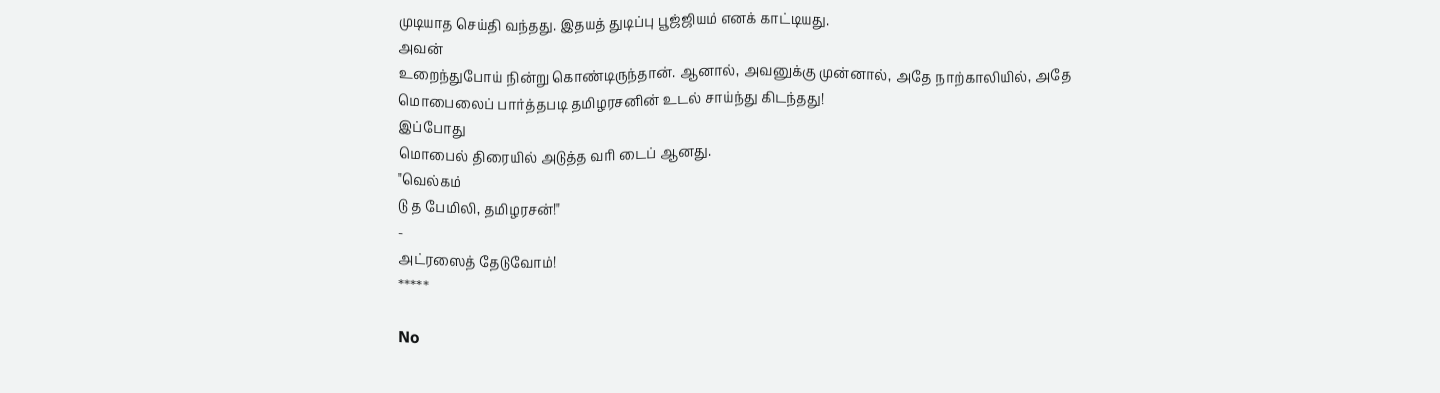முடியாத செய்தி வந்தது. இதயத் துடிப்பு பூஜ்ஜியம் எனக் காட்டியது.
அவன்
உறைந்துபோய் நின்று கொண்டிருந்தான். ஆனால், அவனுக்கு முன்னால், அதே நாற்காலியில், அதே
மொபைலைப் பார்த்தபடி தமிழரசனின் உடல் சாய்ந்து கிடந்தது!
இப்போது
மொபைல் திரையில் அடுத்த வரி டைப் ஆனது.
"வெல்கம்
டு த பேமிலி, தமிழரசன்!"
-
அட்ரஸைத் தேடுவோம்!
*****

No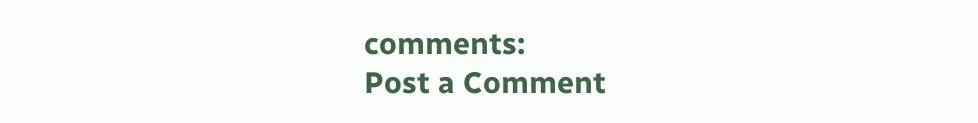comments:
Post a Comment